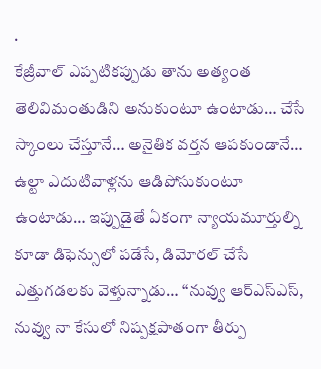.
కేజ్రీవాల్ ఎప్పటికప్పుడు తాను అత్యంత తెలివిమంతుడిని అనుకుంటూ ఉంటాడు… చేసే స్కాంలు చేస్తూనే… అనైతిక వర్తన ఆపకుండానే… ఉల్టా ఎదుటివాళ్లను ఆడిపోసుకుంటూ ఉంటాడు… ఇప్పుడైతే ఏకంగా న్యాయమూర్తుల్ని కూడా డిఫెన్సులో పడేసే, డిమోరల్ చేసే ఎత్తుగడలకు వెళ్తున్నాడు… ‘‘నువ్వు ఆర్ఎస్ఎస్, నువ్వు నా కేసులో నిష్పక్షపాతంగా తీర్పు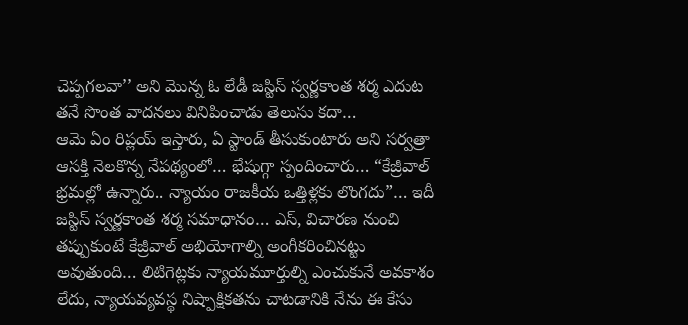చెప్పగలవా’’ అని మొన్న ఓ లేడీ జస్టిస్ స్వర్ణకాంత శర్మ ఎదుట తనే సొంత వాదనలు వినిపించాడు తెలుసు కదా…
ఆమె ఏం రిప్లయ్ ఇస్తారు, ఏ స్టాండ్ తీసుకుంటారు అని సర్వత్రా ఆసక్తి నెలకొన్న నేపథ్యంలో… భేషుగ్గా స్పందించారు… “కేజ్రీవాల్ భ్రమల్లో ఉన్నారు.. న్యాయం రాజకీయ ఒత్తిళ్లకు లొంగదు”… ఇదీ జస్టిస్ స్వర్ణకాంత శర్మ సమాధానం… ఎస్, విచారణ నుంచి తప్పుకుంటే కేజ్రీవాల్ అభియోగాల్ని అంగీకరించినట్టు అవుతుంది… లిటిగెట్లకు న్యాయమూర్తుల్ని ఎంచుకునే అవకాశం లేదు, న్యాయవ్యవస్థ నిష్పాక్షికతను చాటడానికి నేను ఈ కేసు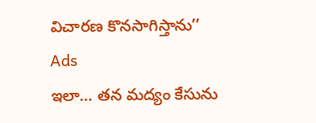విచారణ కొనసాగిస్తాను’’
Ads
ఇలా… తన మద్యం కేసును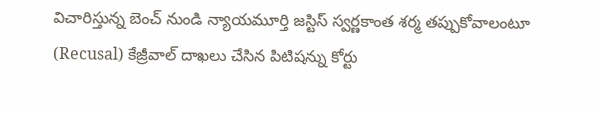విచారిస్తున్న బెంచ్ నుండి న్యాయమూర్తి జస్టిస్ స్వర్ణకాంత శర్మ తప్పుకోవాలంటూ (Recusal) కేజ్రీవాల్ దాఖలు చేసిన పిటిషన్ను కోర్టు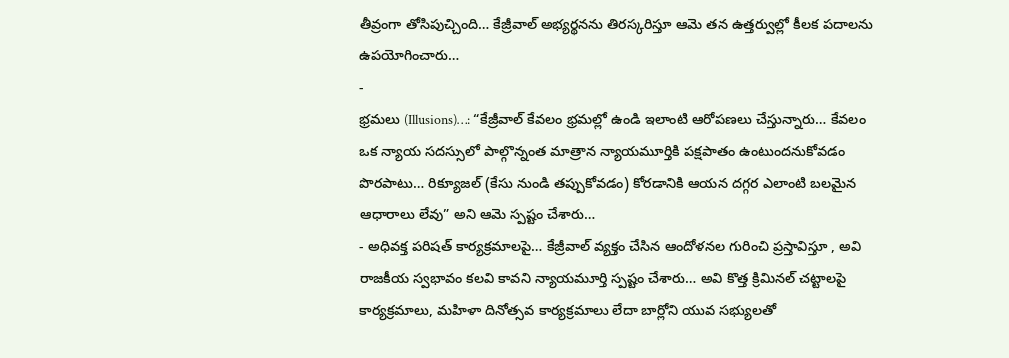తీవ్రంగా తోసిపుచ్చింది… కేజ్రీవాల్ అభ్యర్థనను తిరస్కరిస్తూ ఆమె తన ఉత్తర్వుల్లో కీలక పదాలను ఉపయోగించారు…
-
భ్రమలు (Illusions)…: “కేజ్రీవాల్ కేవలం భ్రమల్లో ఉండి ఇలాంటి ఆరోపణలు చేస్తున్నారు… కేవలం ఒక న్యాయ సదస్సులో పాల్గొన్నంత మాత్రాన న్యాయమూర్తికి పక్షపాతం ఉంటుందనుకోవడం పొరపాటు… రిక్యూజల్ (కేసు నుండి తప్పుకోవడం) కోరడానికి ఆయన దగ్గర ఎలాంటి బలమైన ఆధారాలు లేవు” అని ఆమె స్పష్టం చేశారు…
- అధివక్త పరిషత్ కార్యక్రమాలపై… కేజ్రీవాల్ వ్యక్తం చేసిన ఆందోళనల గురించి ప్రస్తావిస్తూ , అవి రాజకీయ స్వభావం కలవి కావని న్యాయమూర్తి స్పష్టం చేశారు… అవి కొత్త క్రిమినల్ చట్టాలపై కార్యక్రమాలు, మహిళా దినోత్సవ కార్యక్రమాలు లేదా బార్లోని యువ సభ్యులతో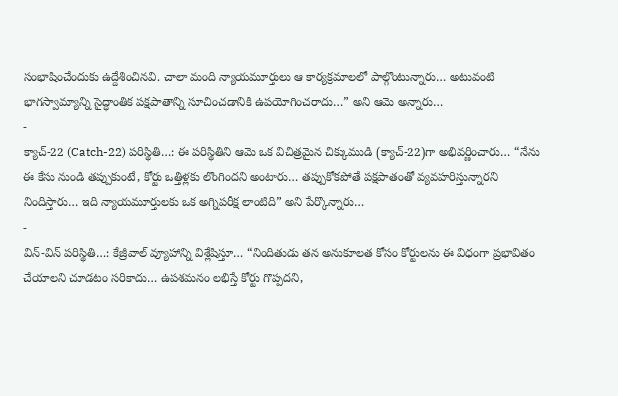సంభాషించేందుకు ఉద్దేశించినవి. చాలా మంది న్యాయమూర్తులు ఆ కార్యక్రమాలలో పాల్గొంటున్నారు… అటువంటి భాగస్వామ్యాన్ని సైద్ధాంతిక పక్షపాతాన్ని సూచించడానికి ఉపయోగించరాదు…” అని ఆమె అన్నారు…
-
క్యాచ్-22 (Catch-22) పరిస్థితి…: ఈ పరిస్థితిని ఆమె ఒక విచిత్రమైన చిక్కుముడి (క్యాచ్-22)గా అభివర్ణించారు… “నేను ఈ కేసు నుండి తప్పుకుంటే, కోర్టు ఒత్తిళ్లకు లొంగిందని అంటారు… తప్పుకోకపోతే పక్షపాతంతో వ్యవహరిస్తున్నారని నిందిస్తారు… ఇది న్యాయమూర్తులకు ఒక అగ్నిపరీక్ష లాంటిది” అని పేర్కొన్నారు…
-
విన్-విన్ పరిస్థితి…: కేజ్రీవాల్ వ్యూహాన్ని విశ్లేషిస్తూ… “నిందితుడు తన అనుకూలత కోసం కోర్టులను ఈ విధంగా ప్రభావితం చేయాలని చూడటం సరికాదు… ఉపశమనం లభిస్తే కోర్టు గొప్పదని,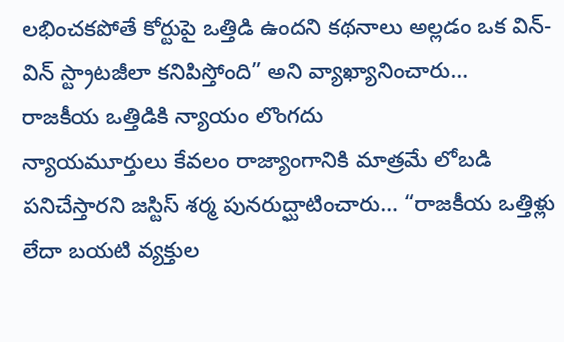లభించకపోతే కోర్టుపై ఒత్తిడి ఉందని కథనాలు అల్లడం ఒక విన్-విన్ స్ట్రాటజీలా కనిపిస్తోంది” అని వ్యాఖ్యానించారు…
రాజకీయ ఒత్తిడికి న్యాయం లొంగదు
న్యాయమూర్తులు కేవలం రాజ్యాంగానికి మాత్రమే లోబడి పనిచేస్తారని జస్టిస్ శర్మ పునరుద్ఘాటించారు… “రాజకీయ ఒత్తిళ్లు లేదా బయటి వ్యక్తుల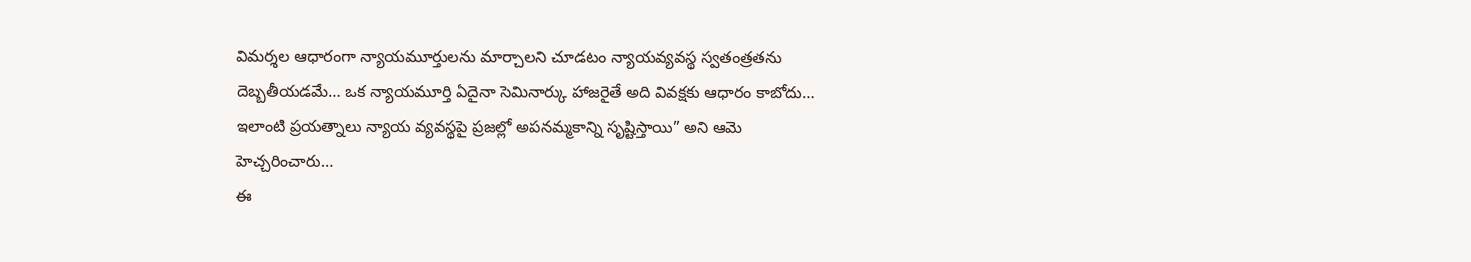విమర్శల ఆధారంగా న్యాయమూర్తులను మార్చాలని చూడటం న్యాయవ్యవస్థ స్వతంత్రతను దెబ్బతీయడమే… ఒక న్యాయమూర్తి ఏదైనా సెమినార్కు హాజరైతే అది వివక్షకు ఆధారం కాబోదు… ఇలాంటి ప్రయత్నాలు న్యాయ వ్యవస్థపై ప్రజల్లో అపనమ్మకాన్ని సృష్టిస్తాయి” అని ఆమె హెచ్చరించారు…
ఈ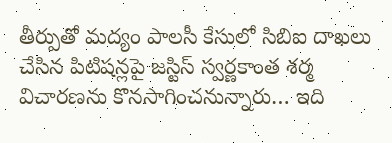తీర్పుతో మద్యం పాలసీ కేసులో సిబిఐ దాఖలు చేసిన పిటిషన్లపై జస్టిస్ స్వర్ణకాంత శర్మ విచారణను కొనసాగించనున్నారు… ఇది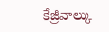కేజ్రీవాల్కు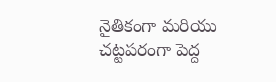నైతికంగా మరియు చట్టపరంగా పెద్ద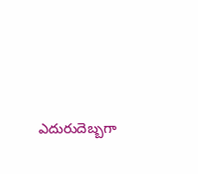ఎదురుదెబ్బగా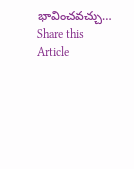భావించవచ్చు…
Share this Article